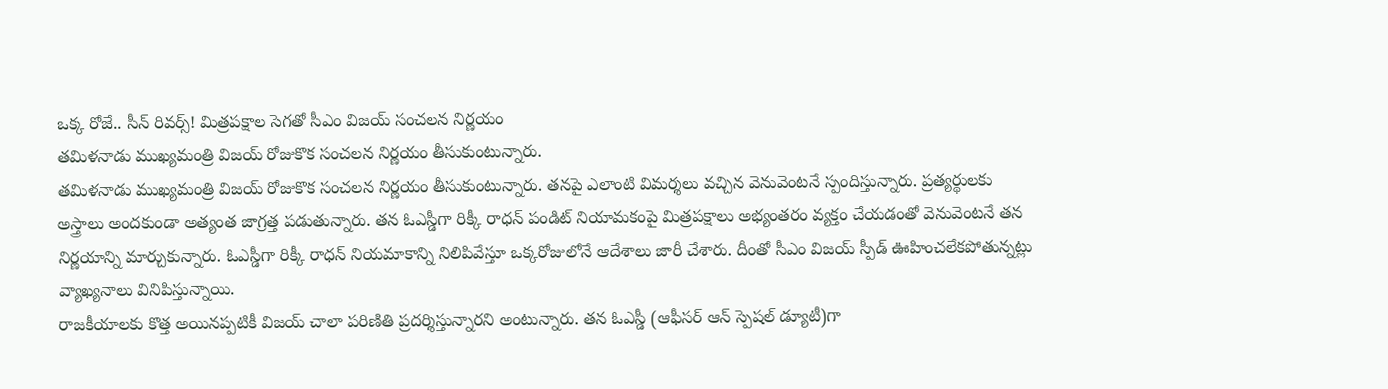ఒక్క రోజే.. సీన్ రివర్స్! మిత్రపక్షాల సెగతో సీఎం విజయ్ సంచలన నిర్ణయం
తమిళనాడు ముఖ్యమంత్రి విజయ్ రోజుకొక సంచలన నిర్ణయం తీసుకుంటున్నారు.
తమిళనాడు ముఖ్యమంత్రి విజయ్ రోజుకొక సంచలన నిర్ణయం తీసుకుంటున్నారు. తనపై ఎలాంటి విమర్శలు వచ్చిన వెనువెంటనే స్పందిస్తున్నారు. ప్రత్యర్థులకు అస్త్రాలు అందకుండా అత్యంత జాగ్రత్త పడుతున్నారు. తన ఓఎస్డీగా రిక్కీ రాధన్ పండిట్ నియామకంపై మిత్రపక్షాలు అభ్యంతరం వ్యక్తం చేయడంతో వెనువెంటనే తన నిర్ణయాన్ని మార్చుకున్నారు. ఓఎస్డీగా రిక్కీ రాధన్ నియమాకాన్ని నిలిపివేస్తూ ఒక్కరోజులోనే ఆదేశాలు జారీ చేశారు. దీంతో సీఎం విజయ్ స్పీడ్ ఊహించలేకపోతున్నట్లు వ్యాఖ్యనాలు వినిపిస్తున్నాయి.
రాజకీయాలకు కొత్త అయినప్పటికీ విజయ్ చాలా పరిణితి ప్రదర్శిస్తున్నారని అంటున్నారు. తన ఓఎస్డీ (ఆఫీసర్ ఆన్ స్పెషల్ డ్యూటీ)గా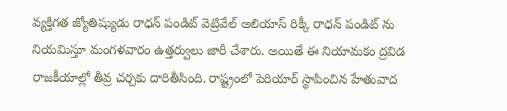వ్యక్తిగత జ్యోతిష్యుడు రాధన్ పండిట్ వెట్రివేల్ అలియాస్ రిక్కీ రాధన్ పండిట్ ను నియమిస్తూ మంగళవారం ఉత్తర్వులు జారీ చేశారు. అయితే ఈ నియామకం ద్రవిడ రాజకీయాల్లో తీవ్ర చర్చకు దారితీసింది. రాష్ట్రంలో పెరియార్ స్థాపించిన హేతువాద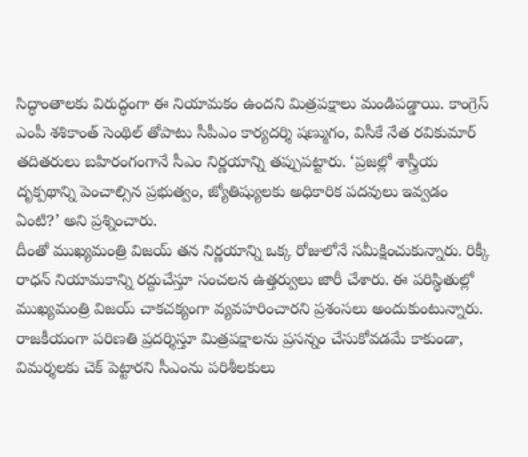సిద్ధాంతాలకు విరుద్ధంగా ఈ నియామకం ఉందని మిత్రపక్షాలు మండిపడ్డాయి. కాంగ్రెస్ ఎంపీ శశికాంత్ సెంథిల్ తోపాటు సీపీఎం కార్యదర్శి షణ్ముగం, విసీకే నేత రవికుమార్ తదితరులు బహిరంగంగానే సీఎం నిర్ణయాన్ని తప్పుపట్టారు. ‘ప్రజల్లో శాస్త్రీయ దృక్పథాన్ని పెంచాల్సిన ప్రభుత్వం, జ్యోతిష్యులకు అధికారిక పదవులు ఇవ్వడం ఏంటి?’ అని ప్రశ్నించారు.
దీంతో ముఖ్యమంత్రి విజయ్ తన నిర్ణయాన్ని ఒక్క రోజులోనే సమీక్షించుకున్నారు. రిక్కీ రాధన్ నియామకాన్ని రద్దుచేస్తూ సంచలన ఉత్తర్వులు జారీ చేశారు. ఈ పరిస్థితుల్లో ముఖ్యమంత్రి విజయ్ చాకచక్యంగా వ్యవహరించారని ప్రశంసలు అందుకుంటున్నారు. రాజకీయంగా పరిణతి ప్రదర్శిస్తూ మిత్రపక్షాలను ప్రసన్నం చేసుకోవడమే కాకుండా, విమర్శలకు చెక్ పెట్టారని సీఎంను పరిశీలకులు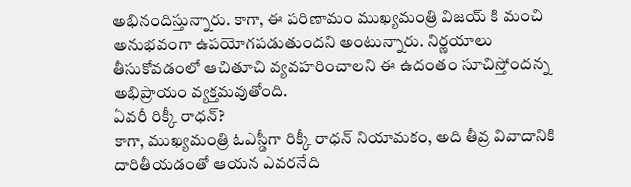అభినందిస్తున్నారు. కాగా, ఈ పరిణామం ముఖ్యమంత్రి విజయ్ కి మంచి అనుభవంగా ఉపయోగపడుతుందని అంటున్నారు. నిర్ణయాలు తీసుకోవడంలో ఆచితూచి వ్యవహరించాలని ఈ ఉదంతం సూచిస్తోందన్న అభిప్రాయం వ్యక్తమవుతోంది.
ఏవరీ రిక్కీ రాధన్?
కాగా, ముఖ్యమంత్రి ఓఎస్డీగా రిక్కీ రాధన్ నియామకం, అది తీవ్ర వివాదానికి దారితీయడంతో ఆయన ఎవరనేది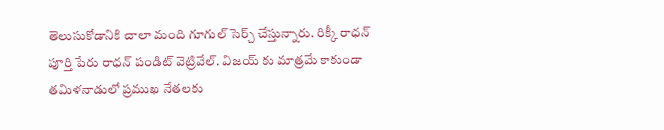తెలుసుకోడానికి చాలా మంది గూగుల్ సెర్చ్ చేస్తున్నారు. రిక్కీ రాధన్ పూర్తి పేరు రాధన్ పండిట్ వెట్రివేల్. విజయ్ కు మాత్రమే కాకుండా తమిళనాడులో ప్రముఖ నేతలకు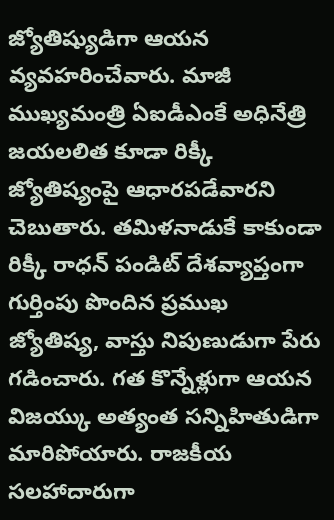జ్యోతిష్యుడిగా ఆయన వ్యవహరించేవారు. మాజీ ముఖ్యమంత్రి ఏఐడీఎంకే అధినేత్రి జయలలిత కూడా రిక్కీ జ్యోతిష్యంపై ఆధారపడేవారని చెబుతారు. తమిళనాడుకే కాకుండా రిక్కీ రాధన్ పండిట్ దేశవ్యాప్తంగా గుర్తింపు పొందిన ప్రముఖ జ్యోతిష్య, వాస్తు నిపుణుడుగా పేరు గడించారు. గత కొన్నేళ్లుగా ఆయన విజయ్కు అత్యంత సన్నిహితుడిగా మారిపోయారు. రాజకీయ సలహాదారుగా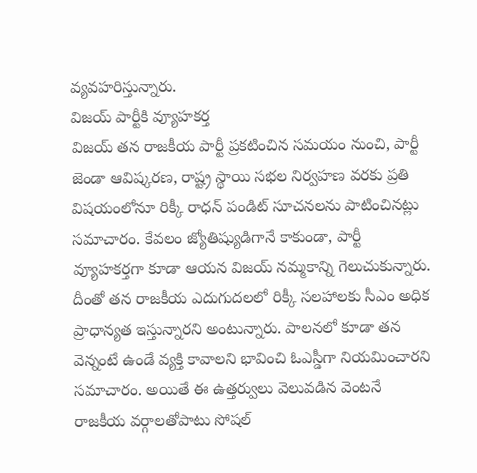వ్యవహరిస్తున్నారు.
విజయ్ పార్టీకి వ్యూహకర్త
విజయ్ తన రాజకీయ పార్టీ ప్రకటించిన సమయం నుంచి, పార్టీ జెండా ఆవిష్కరణ, రాష్ట్ర స్థాయి సభల నిర్వహణ వరకు ప్రతి విషయంలోనూ రిక్కీ రాధన్ పండిట్ సూచనలను పాటించినట్లు సమాచారం. కేవలం జ్యోతిష్యుడిగానే కాకుండా, పార్టీ వ్యూహకర్తగా కూడా ఆయన విజయ్ నమ్మకాన్ని గెలుచుకున్నారు. దీంతో తన రాజకీయ ఎదుగుదలలో రిక్కీ సలహాలకు సీఎం అధిక ప్రాధాన్యత ఇస్తున్నారని అంటున్నారు. పాలనలో కూడా తన వెన్నంటే ఉండే వ్యక్తి కావాలని భావించి ఓఎస్డీగా నియమించారని సమాచారం. అయితే ఈ ఉత్తర్వులు వెలువడిన వెంటనే రాజకీయ వర్గాలతోపాటు సోషల్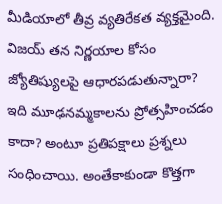మీడియాలో తీవ్ర వ్యతిరేకత వ్యక్తమైంది. విజయ్ తన నిర్ణయాల కోసం జ్యోతిష్యులపై ఆధారపడుతున్నారా? ఇది మూఢనమ్మకాలను ప్రోత్సహించడం కాదా? అంటూ ప్రతిపక్షాలు ప్రశ్నలు సంధించాయి. అంతేకాకుండా కొత్తగా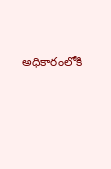అధికారంలోకి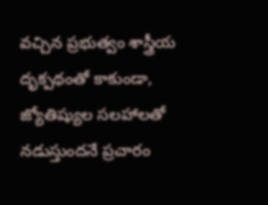వచ్చిన ప్రభుత్వం శాస్త్రీయ దృక్పథంతో కాకుండా, జ్యోతిష్యుల సలహాలతో నడుస్తుందనే ప్రచారం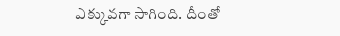ఎక్కువగా సాగింది. దీంతో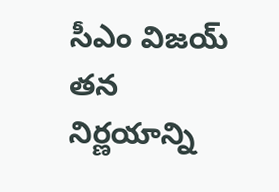సీఎం విజయ్ తన నిర్ణయాన్ని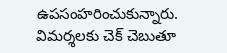ఉపసంహరించుకున్నారు. విమర్శలకు చెక్ చెబుతూ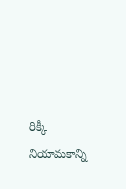రిక్కీ నియామకాన్ని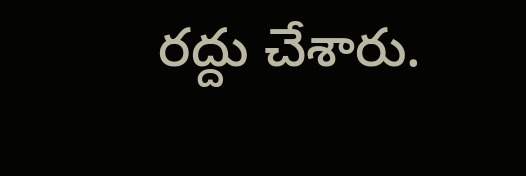రద్దు చేశారు.